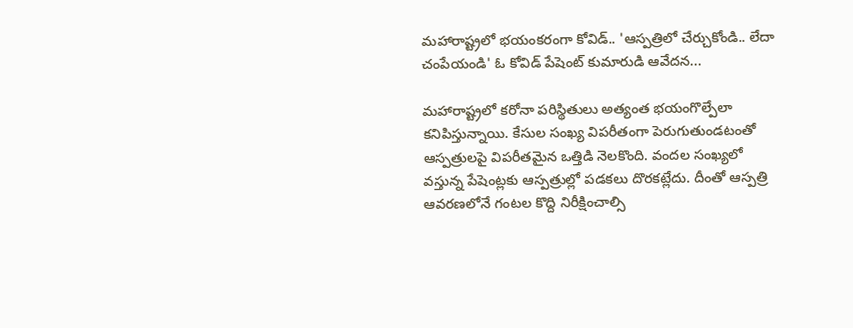మహారాష్ట్రలో భయంకరంగా కోవిడ్.. 'ఆస్పత్రిలో చేర్చుకోండి.. లేదా చంపేయండి' ఓ కోవిడ్ పేషెంట్ కుమారుడి ఆవేదన...

మహారాష్ట్రలో కరోనా పరిస్థితులు అత్యంత భయంగొల్పేలా కనిపిస్తున్నాయి. కేసుల సంఖ్య విపరీతంగా పెరుగుతుండటంతో ఆస్పత్రులపై విపరీతమైన ఒత్తిడి నెలకొంది. వందల సంఖ్యలో వస్తున్న పేషెంట్లకు ఆస్పత్రుల్లో పడకలు దొరకట్లేదు. దీంతో ఆస్పత్రి ఆవరణలోనే గంటల కొద్ది నిరీక్షించాల్సి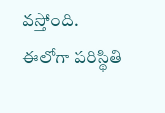వస్తోంది. ఈలోగా పరిస్థితి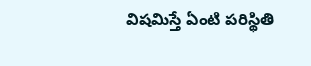విషమిస్తే ఏంటి పరిస్థితి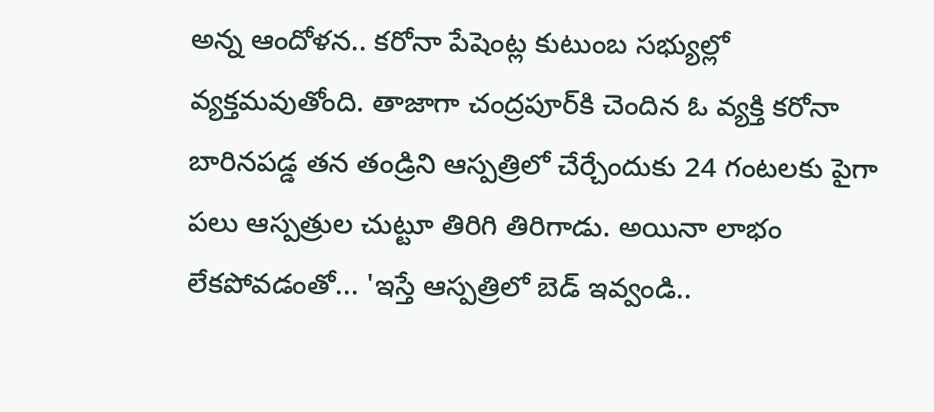అన్న ఆందోళన.. కరోనా పేషెంట్ల కుటుంబ సభ్యుల్లో వ్యక్తమవుతోంది. తాజాగా చంద్రపూర్‌కి చెందిన ఓ వ్యక్తి కరోనా బారినపడ్డ తన తండ్రిని ఆస్పత్రిలో చేర్చేందుకు 24 గంటలకు పైగా పలు ఆస్పత్రుల చుట్టూ తిరిగి తిరిగాడు. అయినా లాభం లేకపోవడంతో... 'ఇస్తే ఆస్పత్రిలో బెడ్ ఇవ్వండి..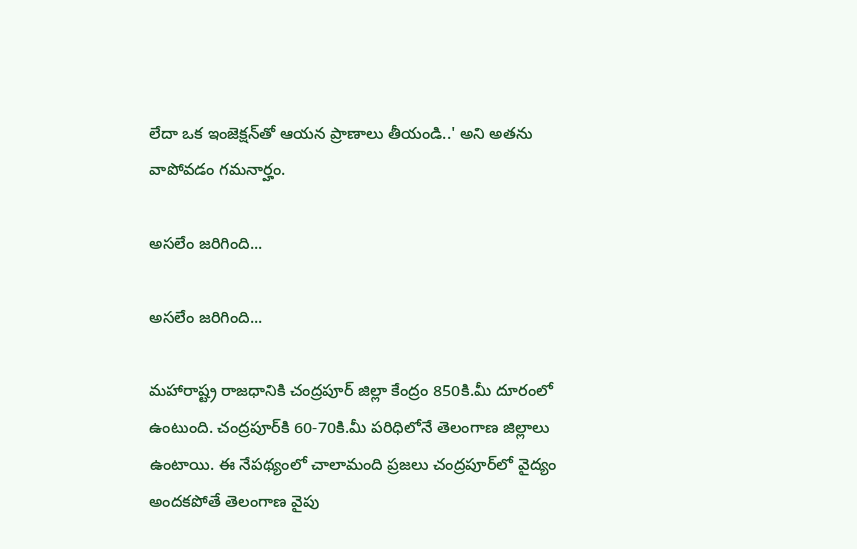లేదా ఒక ఇంజెక్షన్‌తో ఆయన ప్రాణాలు తీయండి..' అని అతను వాపోవడం గమనార్హం.

అసలేం జరిగింది...

అసలేం జరిగింది...

మహారాష్ట్ర రాజధానికి చంద్రపూర్ జిల్లా కేంద్రం 850కి.మీ దూరంలో ఉంటుంది. చంద్రపూర్‌కి 60-70కి.మీ పరిధిలోనే తెలంగాణ జిల్లాలు ఉంటాయి. ఈ నేపథ్యంలో చాలామంది ప్రజలు చంద్రపూర్‌లో వైద్యం అందకపోతే తెలంగాణ వైపు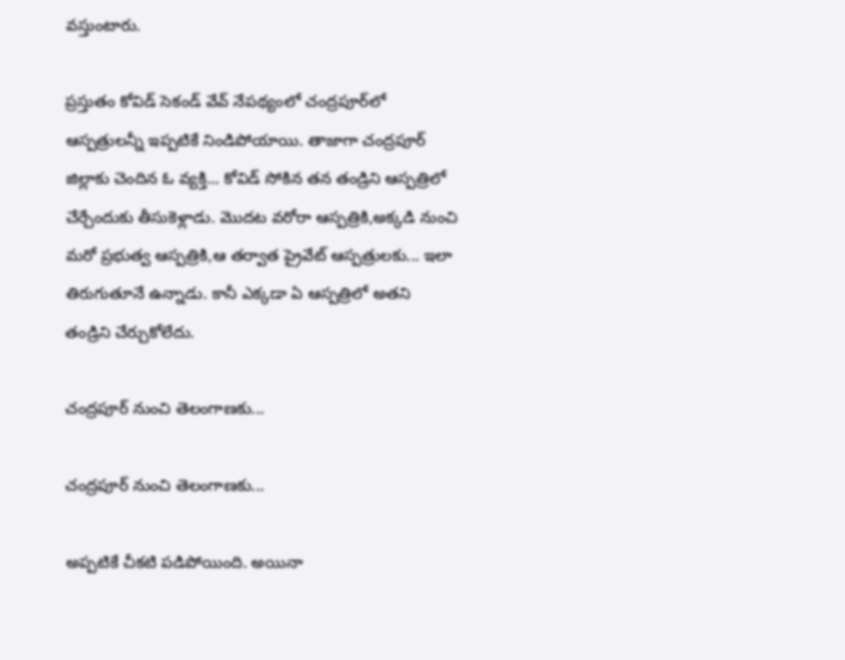వస్తుంటారు.

ప్రస్తుతం కోవిడ్ సెకండ్ వేవ్ నేపథ్యంలో చంద్రపూర్‌లో ఆస్పత్రులన్నీ ఇప్పటికే నిండిపోయాయి. తాజాగా చంద్రపూర్ జిల్లాకు చెందిన ఓ వ్యక్తి... కోవిడ్ సోకిన తన తండ్రిని ఆస్పత్రిలో చేర్చేందుకు తీసుకెళ్లాడు. మొదట వరోరా ఆస్పత్రికి,అక్కడి నుంచి మరో ప్రభుత్వ ఆస్పత్రికి,ఆ తర్వాత ప్రైవేట్ ఆస్పత్రులకు... ఇలా తిరుగుతూనే ఉన్నాడు. కానీ ఎక్కడా ఏ ఆస్పత్రిలో అతని తండ్రిని చేర్చుకోలేదు.

చంద్రపూర్ నుంచి తెలంగాణకు...

చంద్రపూర్ నుంచి తెలంగాణకు...

అప్పటికే చీకటి పడిపోయింది. అయినా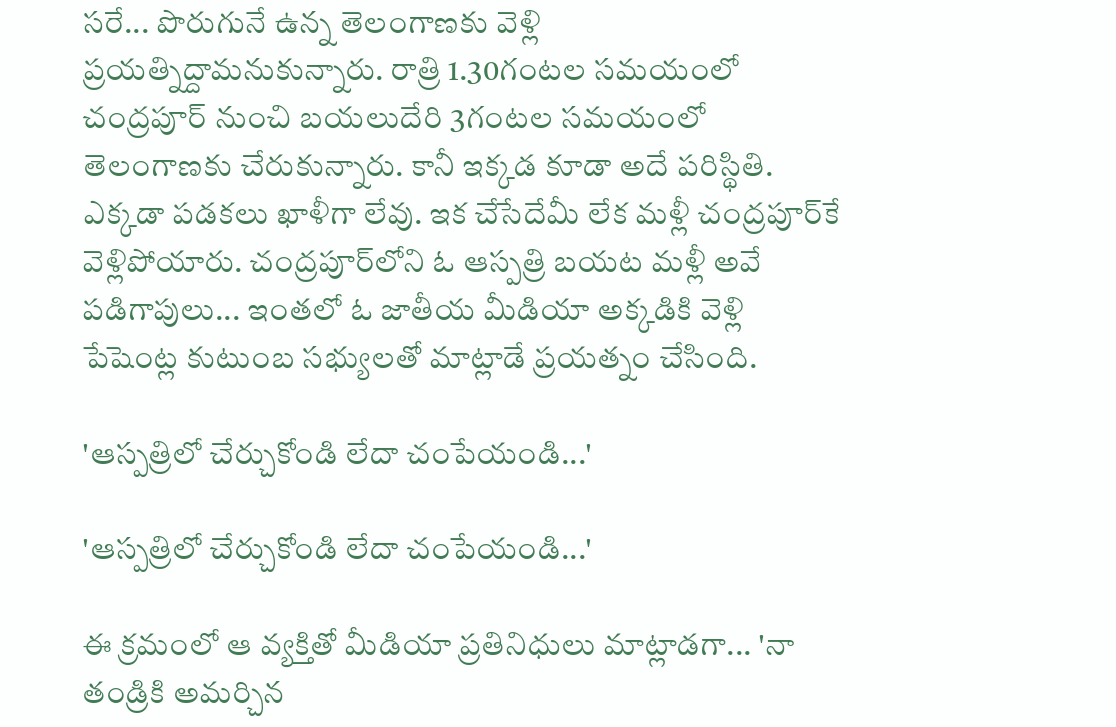సరే... పొరుగునే ఉన్న తెలంగాణకు వెళ్లి ప్రయత్నిద్దామనుకున్నారు. రాత్రి 1.30గంటల సమయంలో చంద్రపూర్ నుంచి బయలుదేరి 3గంటల సమయంలో తెలంగాణకు చేరుకున్నారు. కానీ ఇక్కడ కూడా అదే పరిస్థితి. ఎక్కడా పడకలు ఖాళీగా లేవు. ఇక చేసేదేమీ లేక మళ్లీ చంద్రపూర్‌కే వెళ్లిపోయారు. చంద్రపూర్‌లోని ఓ ఆస్పత్రి బయట మళ్లీ అవే పడిగాపులు... ఇంతలో ఓ జాతీయ మీడియా అక్కడికి వెళ్లి పేషెంట్ల కుటుంబ సభ్యులతో మాట్లాడే ప్రయత్నం చేసింది.

'ఆస్పత్రిలో చేర్చుకోండి లేదా చంపేయండి...'

'ఆస్పత్రిలో చేర్చుకోండి లేదా చంపేయండి...'

ఈ క్రమంలో ఆ వ్యక్తితో మీడియా ప్రతినిధులు మాట్లాడగా... 'నా తండ్రికి అమర్చిన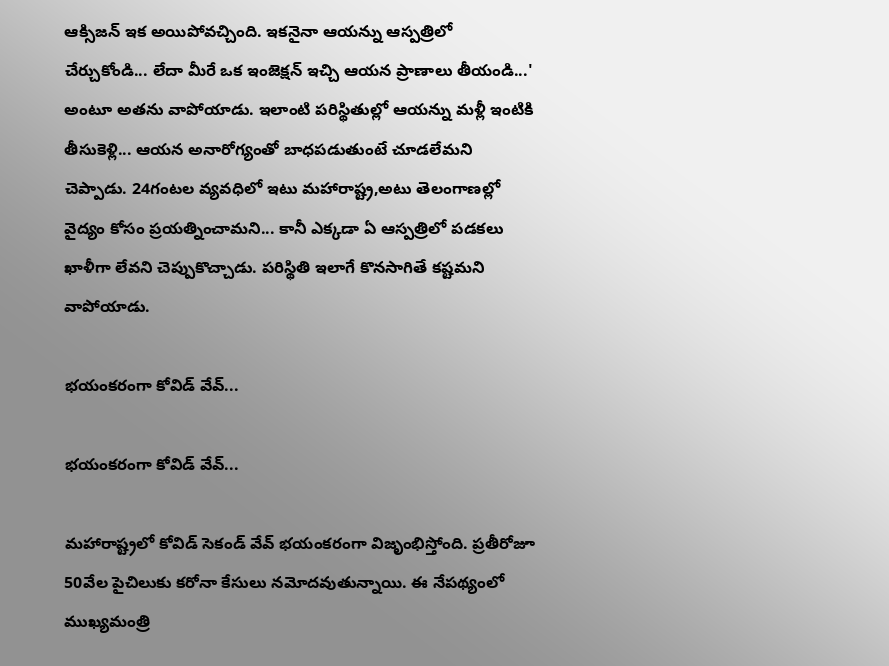ఆక్సిజన్ ఇక అయిపోవచ్చింది. ఇకనైనా ఆయన్ను ఆస్పత్రిలో చేర్చుకోండి... లేదా మీరే ఒక ఇంజెక్షన్ ఇచ్చి ఆయన ప్రాణాలు తీయండి...' అంటూ అతను వాపోయాడు. ఇలాంటి పరిస్థితుల్లో ఆయన్ను మళ్లీ ఇంటికి తీసుకెళ్లి... ఆయన అనారోగ్యంతో బాధపడుతుంటే చూడలేమని చెప్పాడు. 24గంటల వ్యవధిలో ఇటు మహారాష్ట్ర,అటు తెలంగాణల్లో వైద్యం కోసం ప్రయత్నించామని... కానీ ఎక్కడా ఏ ఆస్పత్రిలో పడకలు ఖాళీగా లేవని చెప్పుకొచ్చాడు. పరిస్థితి ఇలాగే కొనసాగితే కష్టమని వాపోయాడు.

భయంకరంగా కోవిడ్ వేవ్...

భయంకరంగా కోవిడ్ వేవ్...

మహారాష్ట్రలో కోవిడ్ సెకండ్ వేవ్ భయంకరంగా విజృంభిస్తోంది. ప్రతీరోజూ 50వేల పైచిలుకు కరోనా కేసులు నమోదవుతున్నాయి. ఈ నేపథ్యంలో ముఖ్యమంత్రి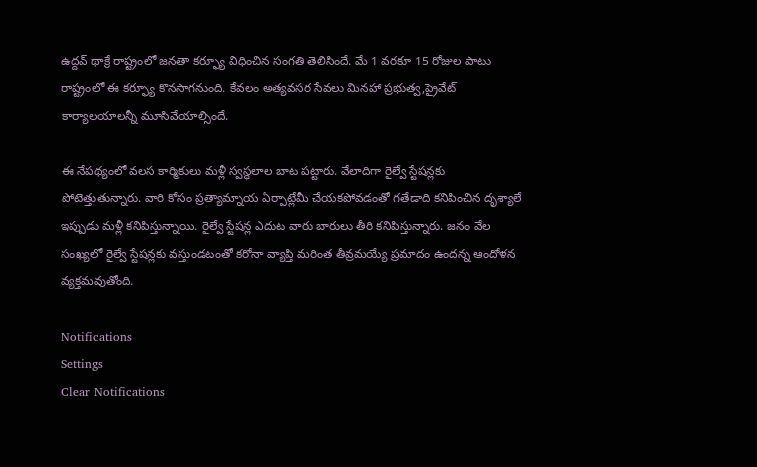ఉద్దవ్ థాక్రే రాష్ట్రంలో జనతా కర్ఫ్యూ విధించిన సంగతి తెలిసిందే. మే 1 వరకూ 15 రోజుల పాటు రాష్ట్రంలో ఈ కర్ఫ్యూ కొనసాగనుంది. కేవలం అత్యవసర సేవలు మినహా ప్రభుత్వ,ప్రైవేట్ కార్యాలయాలన్నీ మూసివేయాల్సిందే.

ఈ నేపథ్యంలో వలస కార్మికులు మళ్లీ స్వస్థలాల బాట పట్టారు. వేలాదిగా రైల్వే స్టేషన్లకు పోటెత్తుతున్నారు. వారి కోసం ప్రత్యామ్నాయ ఏర్పాట్లేమీ చేయకపోవడంతో గతేడాది కనిపించిన దృశ్యాలే ఇప్పుడు మళ్లీ కనిపిస్తున్నాయి. రైల్వే స్టేషన్ల ఎదుట వారు బారులు తీరి కనిపిస్తున్నారు. జనం వేల సంఖ్యలో రైల్వే స్టేషన్లకు వస్తుండటంతో కరోనా వ్యాప్తి మరింత తీవ్రమయ్యే ప్రమాదం ఉందన్న ఆందోళన వ్యక్తమవుతోంది.

Notifications
Settings
Clear Notifications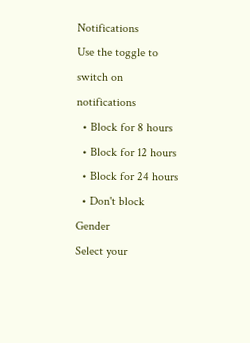Notifications
Use the toggle to switch on notifications
  • Block for 8 hours
  • Block for 12 hours
  • Block for 24 hours
  • Don't block
Gender
Select your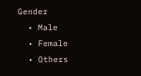Gender
  • Male
  • Female
  • Others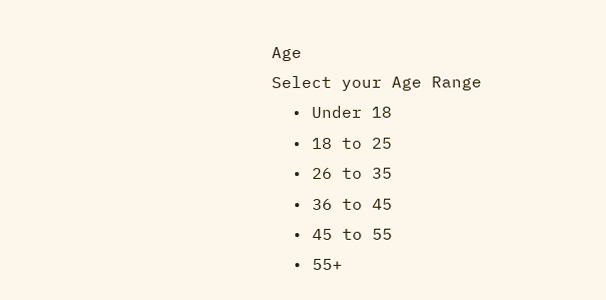Age
Select your Age Range
  • Under 18
  • 18 to 25
  • 26 to 35
  • 36 to 45
  • 45 to 55
  • 55+